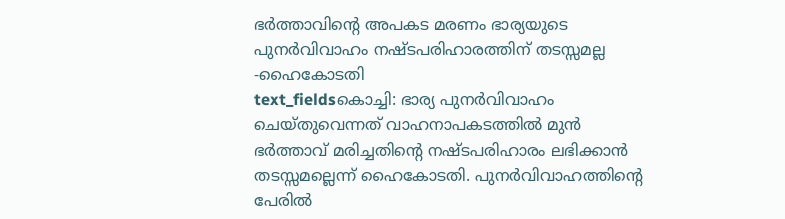ഭർത്താവിന്റെ അപകട മരണം ഭാര്യയുടെ പുനർവിവാഹം നഷ്ടപരിഹാരത്തിന് തടസ്സമല്ല -ഹൈകോടതി
text_fieldsകൊച്ചി: ഭാര്യ പുനർവിവാഹം ചെയ്തുവെന്നത് വാഹനാപകടത്തിൽ മുൻ ഭർത്താവ് മരിച്ചതിന്റെ നഷ്ടപരിഹാരം ലഭിക്കാൻ തടസ്സമല്ലെന്ന് ഹൈകോടതി. പുനർവിവാഹത്തിന്റെ പേരിൽ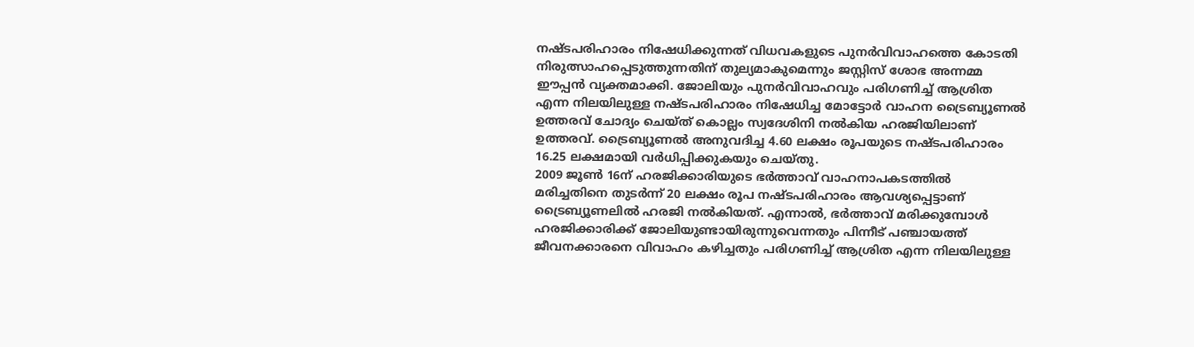നഷ്ടപരിഹാരം നിഷേധിക്കുന്നത് വിധവകളുടെ പുനർവിവാഹത്തെ കോടതി നിരുത്സാഹപ്പെടുത്തുന്നതിന് തുല്യമാകുമെന്നും ജസ്റ്റിസ് ശോഭ അന്നമ്മ ഈപ്പൻ വ്യക്തമാക്കി. ജോലിയും പുനർവിവാഹവും പരിഗണിച്ച് ആശ്രിത എന്ന നിലയിലുള്ള നഷ്ടപരിഹാരം നിഷേധിച്ച മോട്ടോർ വാഹന ട്രൈബ്യൂണൽ ഉത്തരവ് ചോദ്യം ചെയ്ത് കൊല്ലം സ്വദേശിനി നൽകിയ ഹരജിയിലാണ് ഉത്തരവ്. ട്രൈബ്യൂണൽ അനുവദിച്ച 4.60 ലക്ഷം രൂപയുടെ നഷ്ടപരിഹാരം 16.25 ലക്ഷമായി വർധിപ്പിക്കുകയും ചെയ്തു.
2009 ജൂൺ 16ന് ഹരജിക്കാരിയുടെ ഭർത്താവ് വാഹനാപകടത്തിൽ മരിച്ചതിനെ തുടർന്ന് 20 ലക്ഷം രൂപ നഷ്ടപരിഹാരം ആവശ്യപ്പെട്ടാണ് ട്രൈബ്യൂണലിൽ ഹരജി നൽകിയത്. എന്നാൽ, ഭർത്താവ് മരിക്കുമ്പോൾ ഹരജിക്കാരിക്ക് ജോലിയുണ്ടായിരുന്നുവെന്നതും പിന്നീട് പഞ്ചായത്ത് ജീവനക്കാരനെ വിവാഹം കഴിച്ചതും പരിഗണിച്ച് ആശ്രിത എന്ന നിലയിലുള്ള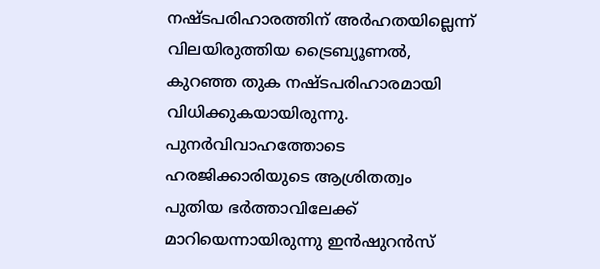നഷ്ടപരിഹാരത്തിന് അർഹതയില്ലെന്ന് വിലയിരുത്തിയ ട്രൈബ്യൂണൽ, കുറഞ്ഞ തുക നഷ്ടപരിഹാരമായി വിധിക്കുകയായിരുന്നു. പുനർവിവാഹത്തോടെ ഹരജിക്കാരിയുടെ ആശ്രിതത്വം പുതിയ ഭർത്താവിലേക്ക് മാറിയെന്നായിരുന്നു ഇൻഷുറൻസ്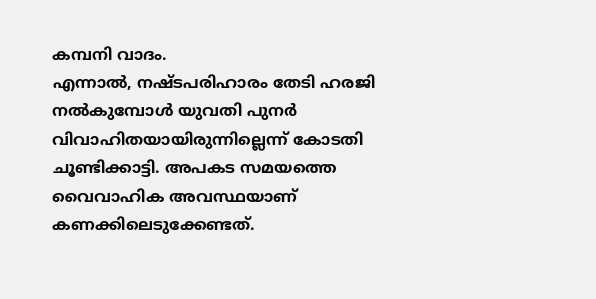കമ്പനി വാദം.
എന്നാൽ, നഷ്ടപരിഹാരം തേടി ഹരജി നൽകുമ്പോൾ യുവതി പുനർ വിവാഹിതയായിരുന്നില്ലെന്ന് കോടതി ചൂണ്ടിക്കാട്ടി. അപകട സമയത്തെ വൈവാഹിക അവസ്ഥയാണ് കണക്കിലെടുക്കേണ്ടത്.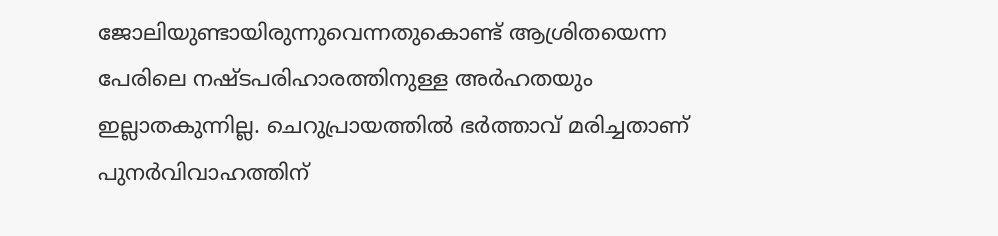ജോലിയുണ്ടായിരുന്നുവെന്നതുകൊണ്ട് ആശ്രിതയെന്ന പേരിലെ നഷ്ടപരിഹാരത്തിനുള്ള അർഹതയും ഇല്ലാതകുന്നില്ല. ചെറുപ്രായത്തിൽ ഭർത്താവ് മരിച്ചതാണ് പുനർവിവാഹത്തിന്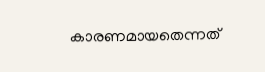കാരണമായതെന്നത്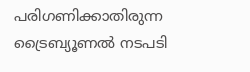പരിഗണിക്കാതിരുന്ന ട്രൈബ്യൂണൽ നടപടി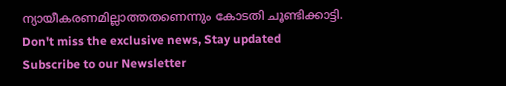ന്യായീകരണമില്ലാത്തതണെന്നും കോടതി ചൂണ്ടിക്കാട്ടി.
Don't miss the exclusive news, Stay updated
Subscribe to our Newsletter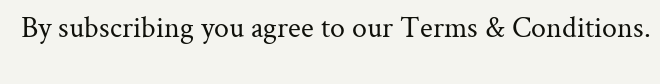By subscribing you agree to our Terms & Conditions.